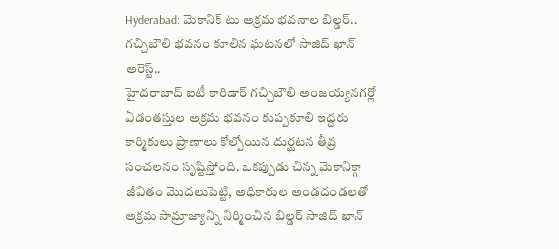Hyderabad: మెకానిక్ టు అక్రమ భవనాల బిల్డర్.. గచ్చిబౌలి భవనం కూలిన ఘటనలో సాజిద్ ఖాన్ అరెస్ట్..
హైదరాబాద్ ఐటీ కారిడార్ గచ్చిబౌలి అంజయ్యనగర్లో ఏడంతస్తుల అక్రమ భవనం కుప్పకూలి ఇద్దరు కార్మికులు ప్రాణాలు కోల్పోయిన దుర్ఘటన తీవ్ర సంచలనం సృష్టిస్తోంది. ఒకప్పుడు చిన్న మెకానిక్గా జీవితం మొదలుపెట్టి, అధికారుల అండదండలతో అక్రమ సామ్రాజ్యాన్ని నిర్మించిన బిల్డర్ సాజిద్ ఖాన్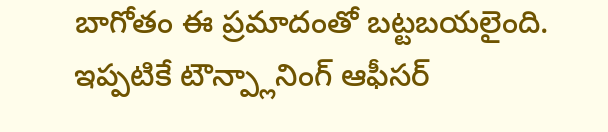బాగోతం ఈ ప్రమాదంతో బట్టబయలైంది. ఇప్పటికే టౌన్ప్లానింగ్ ఆఫీసర్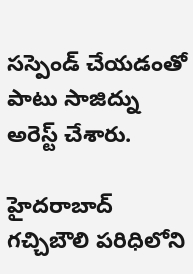సస్పెండ్ చేయడంతో పాటు సాజిద్ను అరెస్ట్ చేశారు.

హైదరాబాద్ గచ్చిబౌలి పరిధిలోని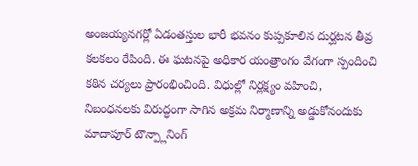అంజయ్యనగర్లో ఏడంతస్తుల భారీ భవనం కుప్పకూలిన దుర్ఘటన తీవ్ర కలకలం రేపింది. ఈ ఘటనపై అధికార యంత్రాంగం వేగంగా స్పందించి కఠిన చర్యలు ప్రారంభించింది. విధుల్లో నిర్లక్ష్యం వహించి, నిబంధనలకు విరుద్ధంగా సాగిన అక్రమ నిర్మాణాన్ని అడ్డుకోనందుకు మాదాపూర్ టౌన్ప్లానింగ్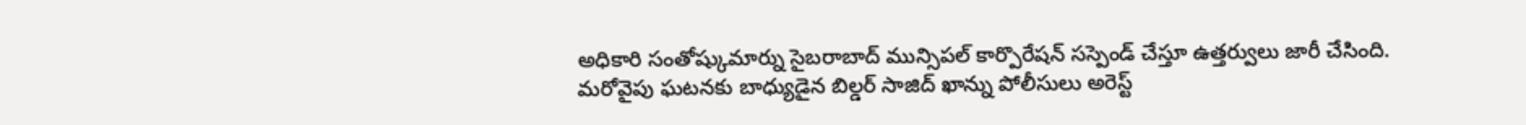అధికారి సంతోష్కుమార్ను సైబరాబాద్ మున్సిపల్ కార్పొరేషన్ సస్పెండ్ చేస్తూ ఉత్తర్వులు జారీ చేసింది. మరోవైపు ఘటనకు బాధ్యుడైన బిల్డర్ సాజిద్ ఖాన్ను పోలీసులు అరెస్ట్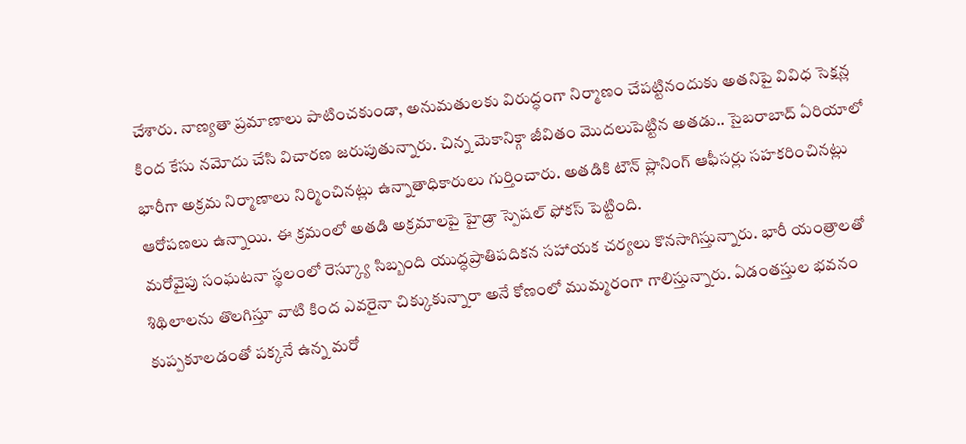చేశారు. నాణ్యతా ప్రమాణాలు పాటించకుండా, అనుమతులకు విరుద్ధంగా నిర్మాణం చేపట్టినందుకు అతనిపై వివిధ సెక్షన్ల కింద కేసు నమోదు చేసి విచారణ జరుపుతున్నారు. చిన్న మెకానిక్గా జీవితం మొదలుపెట్టిన అతడు.. సైబరాబాద్ ఏరియాలో భారీగా అక్రమ నిర్మాణాలు నిర్మించినట్లు ఉన్నాతాధికారులు గుర్తించారు. అతడికి టౌన్ ప్లానింగ్ ఆఫీసర్లు సహకరించినట్లు ఆరోపణలు ఉన్నాయి. ఈ క్రమంలో అతడి అక్రమాలపై హైడ్రా స్పెషల్ ఫోకస్ పెట్టింది.
మరోవైపు సంఘటనా స్థలంలో రెస్క్యూ సిబ్బంది యుద్ధప్రాతిపదికన సహాయక చర్యలు కొనసాగిస్తున్నారు. భారీ యంత్రాలతో శిథిలాలను తొలగిస్తూ వాటి కింద ఎవరైనా చిక్కుకున్నారా అనే కోణంలో ముమ్మరంగా గాలిస్తున్నారు. ఏడంతస్తుల భవనం కుప్పకూలడంతో పక్కనే ఉన్న మరో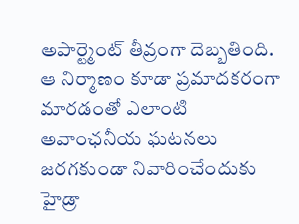అపార్ట్మెంట్ తీవ్రంగా దెబ్బతింది. ఆ నిర్మాణం కూడా ప్రమాదకరంగా మారడంతో ఎలాంటి అవాంఛనీయ ఘటనలు జరగకుండా నివారించేందుకు హైడ్రా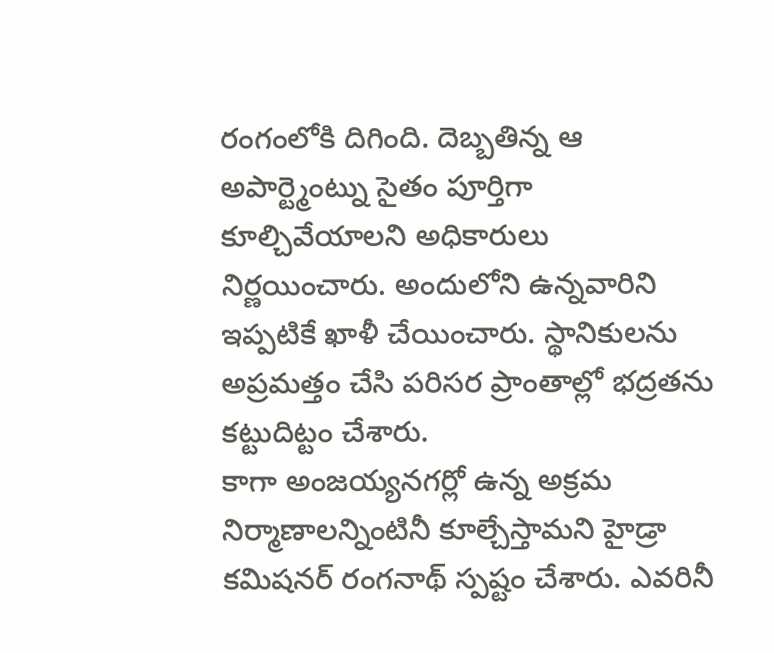రంగంలోకి దిగింది. దెబ్బతిన్న ఆ అపార్ట్మెంట్ను సైతం పూర్తిగా కూల్చివేయాలని అధికారులు నిర్ణయించారు. అందులోని ఉన్నవారిని ఇప్పటికే ఖాళీ చేయించారు. స్థానికులను అప్రమత్తం చేసి పరిసర ప్రాంతాల్లో భద్రతను కట్టుదిట్టం చేశారు.
కాగా అంజయ్యనగర్లో ఉన్న అక్రమ నిర్మాణాలన్నింటినీ కూల్చేస్తామని హైడ్రా కమిషనర్ రంగనాథ్ స్పష్టం చేశారు. ఎవరినీ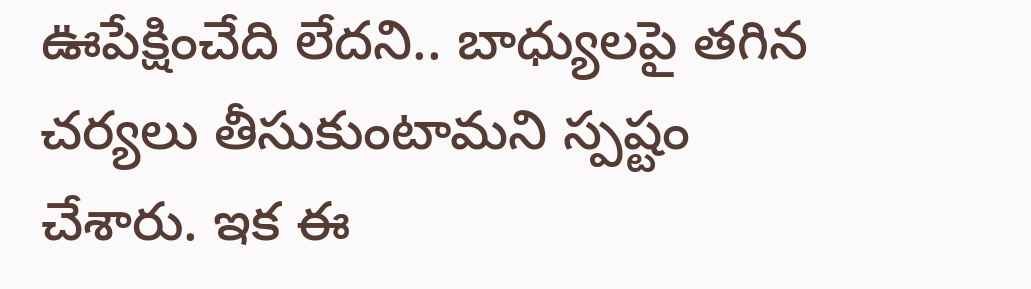ఊపేక్షించేది లేదని.. బాధ్యులపై తగిన చర్యలు తీసుకుంటామని స్పష్టం చేశారు. ఇక ఈ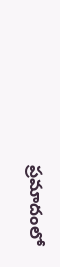ప్రమాదంలో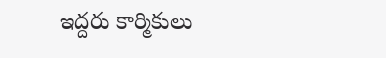ఇద్దరు కార్మికులు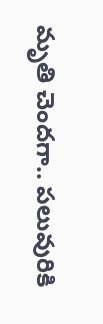మృతి చెందగా.. పలువురికి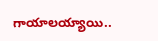గాయాలయ్యాయి..